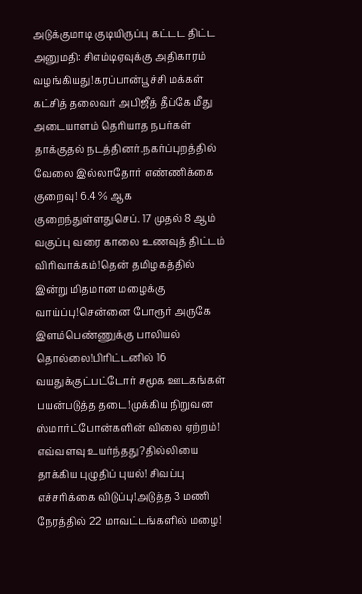அடுக்குமாடி குடியிருப்பு கட்டட திட்ட அனுமதி: சிஎம்டிஏவுக்கு அதிகாரம் வழங்கியது!கரப்பான்பூச்சி மக்கள் கட்சித் தலைவர் அபிஜீத் தீப்கே மீது அடையாளம் தெரியாத நபர்கள் தாக்குதல் நடத்தினர்.நகர்ப்புறத்தில் வேலை இல்லாதோர் எண்ணிக்கை குறைவு! 6.4 % ஆக குறைந்துள்ளதுசெப். 17 முதல் 8 ஆம் வகுப்பு வரை காலை உணவுத் திட்டம் விரிவாக்கம்!தென் தமிழகத்தில் இன்று மிதமான மழைக்கு வாய்ப்பு!சென்னை போரூர் அருகே இளம்பெண்ணுக்கு பாலியல் தொல்லை!பிரிட்டனில் 16 வயதுக்குட்பட்டோர் சமூக ஊடகங்கள் பயன்படுத்த தடை!முக்கிய நிறுவன ஸ்மார்ட்போன்களின் விலை ஏற்றம்! எவ்வளவு உயர்ந்தது?தில்லியை தாக்கிய புழுதிப் புயல்! சிவப்பு எச்சரிக்கை விடுப்பு!அடுத்த 3 மணி நேரத்தில் 22 மாவட்டங்களில் மழை!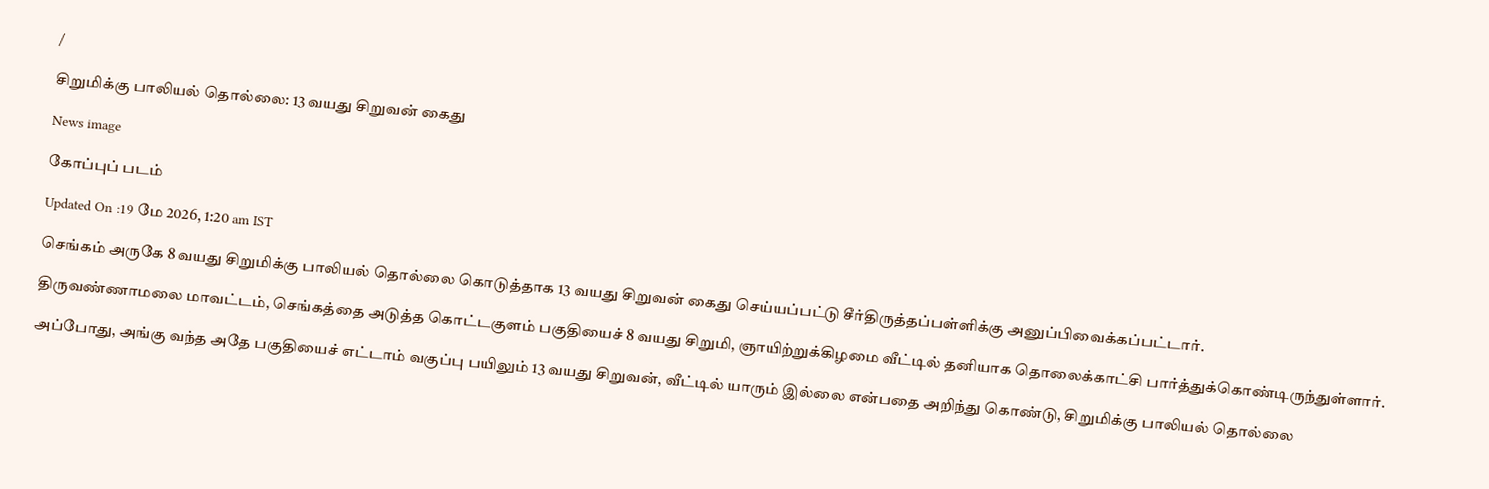/

சிறுமிக்கு பாலியல் தொல்லை: 13 வயது சிறுவன் கைது

News image

கோப்புப் படம்

Updated On :19 மே 2026, 1:20 am IST

செங்கம் அருகே 8 வயது சிறுமிக்கு பாலியல் தொல்லை கொடுத்தாக 13 வயது சிறுவன் கைது செய்யப்பட்டு சீர்திருத்தப்பள்ளிக்கு அனுப்பிவைக்கப்பட்டார்.

திருவண்ணாமலை மாவட்டம், செங்கத்தை அடுத்த கொட்டகுளம் பகுதியைச் 8 வயது சிறுமி, ஞாயிற்றுக்கிழமை வீட்டில் தனியாக தொலைக்காட்சி பார்த்துக்கொண்டிருந்துள்ளார்.

அப்போது, அங்கு வந்த அதே பகுதியைச் எட்டாம் வகுப்பு பயிலும் 13 வயது சிறுவன், வீட்டில் யாரும் இல்லை என்பதை அறிந்து கொண்டு, சிறுமிக்கு பாலியல் தொல்லை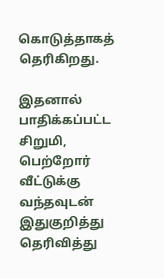கொடுத்தாகத் தெரிகிறது.

இதனால் பாதிக்கப்பட்ட சிறுமி, பெற்றோர் வீட்டுக்கு வந்தவுடன் இதுகுறித்து தெரிவித்து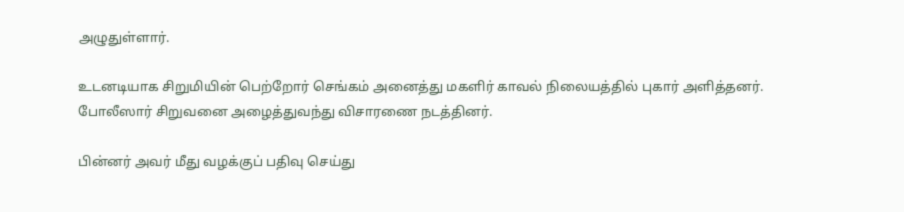அழுதுள்ளார்.

உடனடியாக சிறுமியின் பெற்றோர் செங்கம் அனைத்து மகளிர் காவல் நிலையத்தில் புகார் அளித்தனர். போலீஸார் சிறுவனை அழைத்துவந்து விசாரணை நடத்தினர்.

பின்னர் அவர் மீது வழக்குப் பதிவு செய்து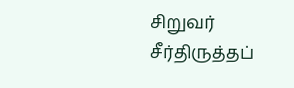சிறுவர் சீர்திருத்தப்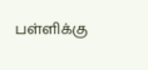பள்ளிக்கு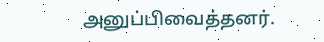அனுப்பிவைத்தனர்.